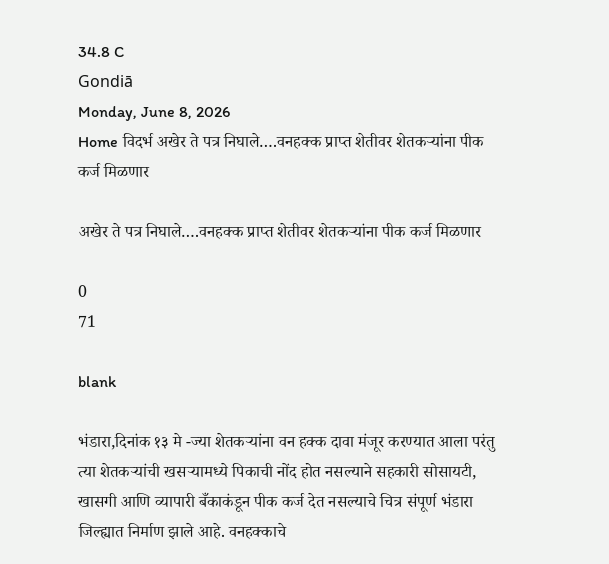34.8 C
Gondiā
Monday, June 8, 2026
Home विदर्भ अखेर ते पत्र निघाले….वनहक्क प्राप्त शेतीवर शेतकऱ्यांना पीक कर्ज मिळणार

अखेर ते पत्र निघाले….वनहक्क प्राप्त शेतीवर शेतकऱ्यांना पीक कर्ज मिळणार

0
71

blank

भंडारा,दिनांक १३ मे -ज्या शेतकऱ्यांना वन हक्क दावा मंजूर करण्यात आला परंतु त्या शेतकऱ्यांची खसऱ्यामध्ये पिकाची नोंद होत नसल्याने सहकारी सोसायटी, खासगी आणि व्यापारी बँकाकंडून पीक कर्ज देत नसल्याचे चित्र संपूर्ण भंडारा जिल्ह्यात निर्माण झाले आहे. वनहक्काचे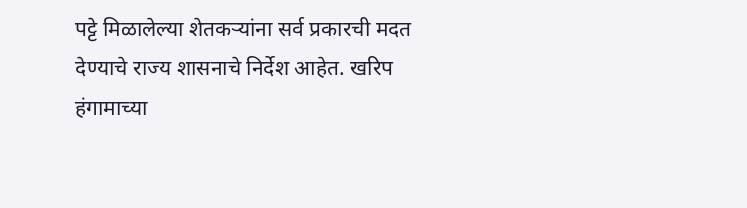पट्टे मिळालेल्या शेतकऱ्यांना सर्व प्रकारची मदत देण्याचे राज्य शासनाचे निर्देश आहेत. खरिप हंगामाच्या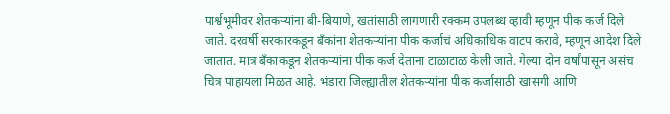पार्श्वभूमीवर शेतकऱ्यांना बी-बियाणे, खतांसाठी लागणारी रक्कम उपलब्ध व्हावी म्हणून पीक कर्ज दिले जाते. दरवर्षी सरकारकडून बँकांना शेतकऱ्यांना पीक कर्जाचं अधिकाधिक वाटप करावे, म्हणून आदेश दिले जातात. मात्र बँकाकडून शेतकऱ्यांना पीक कर्ज देताना टाळाटाळ केली जाते. गेल्या दोन वर्षांपासून असंच चित्र पाहायला मिळत आहे. भंडारा जिल्ह्यातील शेतकऱ्यांना पीक कर्जासाठी खासगी आणि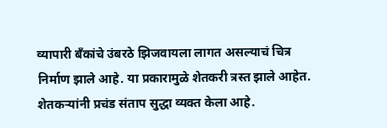व्यापारी बँकांचे उंबरठे झिजवायला लागत असल्याचं चित्र निर्माण झाले आहे. या प्रकारामुळे शेतकरी त्रस्त झाले आहेत. शेतकऱ्यांनी प्रचंड संताप सुद्धा व्यक्त केला आहे.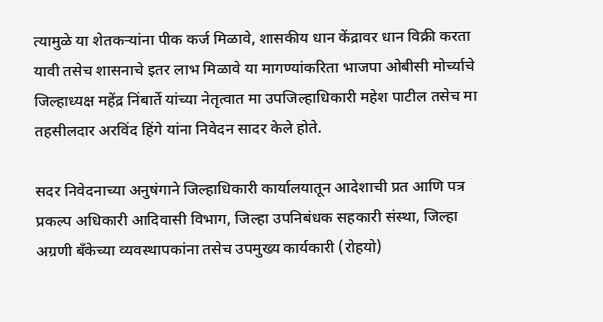त्यामुळे या शेतकऱ्यांना पीक कर्ज मिळावे, शासकीय धान केंद्रावर धान विक्री करता यावी तसेच शासनाचे इतर लाभ मिळावे या मागण्यांकरिता भाजपा ओबीसी मोर्च्याचे जिल्हाध्यक्ष महेंद्र निंबार्ते यांच्या नेतृत्वात मा उपजिल्हाधिकारी महेश पाटील तसेच मा तहसीलदार अरविंद हिंगे यांना निवेदन सादर केले होते.

सदर निवेदनाच्या अनुषंगाने जिल्हाधिकारी कार्यालयातून आदेशाची प्रत आणि पत्र प्रकल्प अधिकारी आदिवासी विभाग, जिल्हा उपनिबंधक सहकारी संस्था, जिल्हा अग्रणी बँकेच्या व्यवस्थापकांना तसेच उपमुख्य कार्यकारी (रोहयो)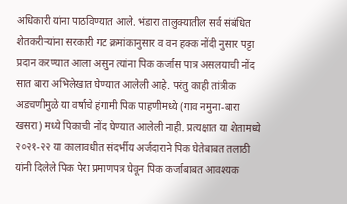अधिकारी यांना पाठविण्यात आले. भंडारा तालुक्यातील सर्व संबंधित शेतकरीऱ्यांना सरकारी गट क्रमांकानुसार व वन हक्क नोंदी नुसार पट्टा प्रदान करण्यात आला असुन त्यांना पिक कर्जास पात्र असलयाची नोंद सात बारा अभिलेखात घेण्यात आलेली आहे. परंतु काही तांत्रीक अडचणीमुळे या वर्षाचे हंगामी पिक पाहणीमध्ये (गाव नमुना-बारा खसरा) मध्ये पिकाची नोंद घेण्यात आलेली नाही. प्रत्यक्षात या शेतामध्ये २०२१-२२ या कालावधीत संदर्भीय अर्जदाराने पिक घेतेबाबत तलाठी यांनी दिलेले पिक पेरा प्रमाणपत्र घेवून पिक कर्जाबाबत आवश्यक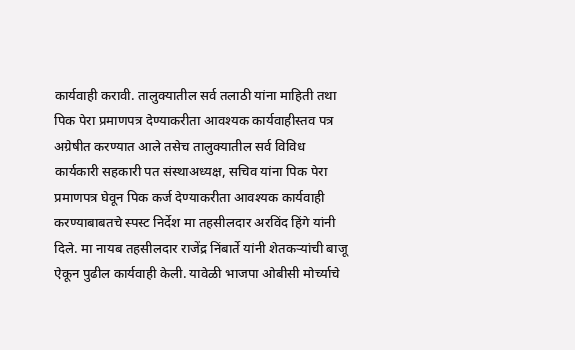कार्यवाही करावी. तालुक्यातील सर्व तलाठी यांना माहिती तथा पिक पेरा प्रमाणपत्र देण्याकरीता आवश्यक कार्यवाहीस्तव पत्र अग्रेषीत करण्यात आले तसेच तालुक्यातील सर्व विविध कार्यकारी सहकारी पत संस्थाअध्यक्ष, सचिव यांना पिक पेरा प्रमाणपत्र घेवून पिक कर्ज देण्याकरीता आवश्यक कार्यवाही करण्याबाबतचे स्पस्ट निर्देश मा तहसीलदार अरविंद हिंगे यांनी दिले. मा नायब तहसीलदार राजेंद्र निंबार्ते यांनी शेतकऱ्यांची बाजू ऐकून पुढील कार्यवाही केली. यावेळी भाजपा ओबीसी मोर्च्याचे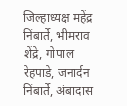जिल्हाध्यक्ष महेंद्र निंबार्ते, भीमराव शेंद्रे, गोपाल रेहपाडे, जनार्दन निंबार्ते, अंबादास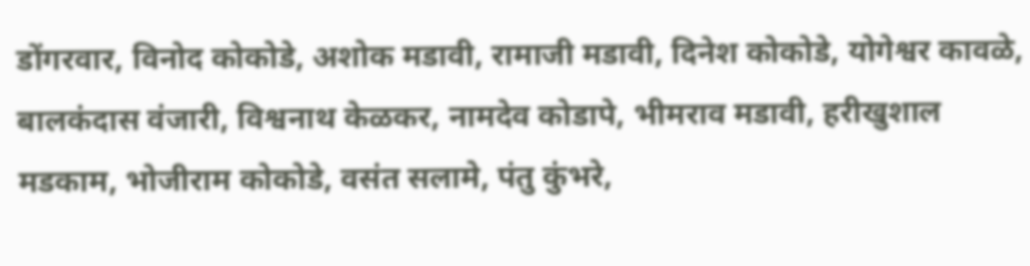डोंगरवार, विनोद कोकोडे, अशोक मडावी, रामाजी मडावी, दिनेश कोकोडे, योगेश्वर कावळे, बालकंदास वंजारी, विश्वनाथ केळकर, नामदेव कोडापे, भीमराव मडावी, हरीखुशाल मडकाम, भोजीराम कोकोडे, वसंत सलामे, पंतु कुंभरे,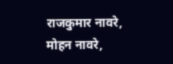राजकुमार नावरे, मोहन नावरे,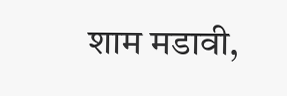शाम मडावी,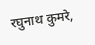रघुनाथ कुमरे,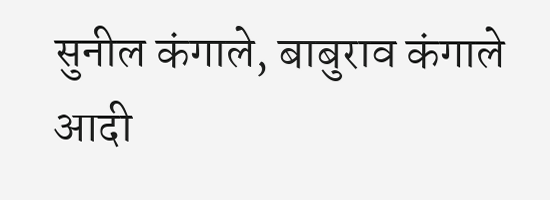सुनील कंगाले, बाबुराव कंगाले आदी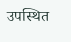उपस्थित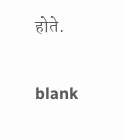होते.

blank